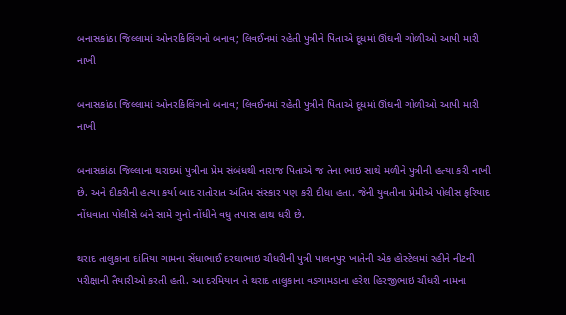બનાસકાંઠા જિલ્લામાં ઓનરકિલિંગનો બનાવ; લિવઈનમાં રહેતી પુત્રીને પિતાએ દૂધમાં ઊંઘની ગોળીઓ આપી મારી નાખી

બનાસકાંઠા જિલ્લામાં ઓનરકિલિંગનો બનાવ; લિવઈનમાં રહેતી પુત્રીને પિતાએ દૂધમાં ઊંઘની ગોળીઓ આપી મારી નાખી

બનાસકાંઠા જિલ્લાના થરાદમાં પુત્રીના પ્રેમ સંબંધથી નારાજ પિતાએ જ તેના ભાઇ સાથે મળીને પુત્રીની હત્યા કરી નાખી છે. અને દીકરીની હત્યા કર્યા બાદ રાતોરાત અંતિમ સંસ્કાર પણ કરી દીધા હતા. જેની યુવતીના પ્રેમીએ પોલીસ ફરિયાદ નોંધવાતા પોલીસે બંને સામે ગુનો નોંધીને વધુ તપાસ હાથ ધરી છે.

થરાદ તાલુકાના દાંતિયા ગામના સેંધાભાઈ દરઘાભાઇ ચૌધરીની પુત્રી પાલનપુર ખાતેની એક હોસ્ટેલમાં રહીને નીટની પરીક્ષાની તૈયારીઓ કરતી હતી. આ દરમિયાન તે થરાદ તાલુકાના વડગામડાના હરેશ હિરજીભાઇ ચૌધરી નામના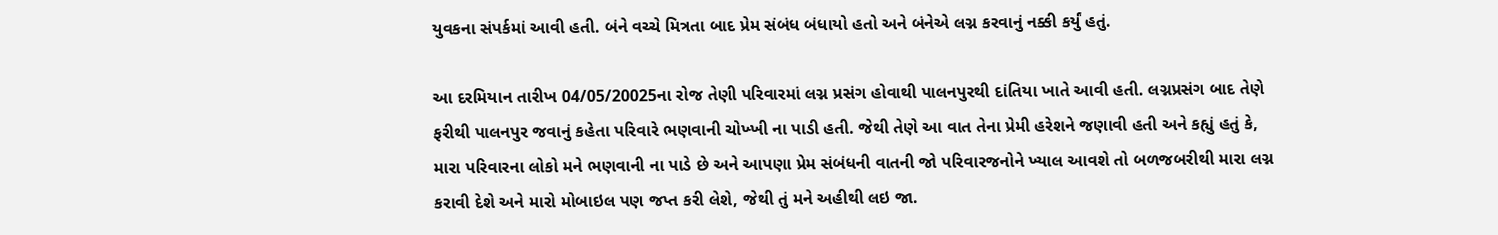યુવકના સંપર્કમાં આવી હતી. બંને વચ્ચે મિત્રતા બાદ પ્રેમ સંબંધ બંધાયો હતો અને બંનેએ લગ્ન કરવાનું નક્કી કર્યું હતું.

આ દરમિયાન તારીખ 04/05/20025ના રોજ તેણી પરિવારમાં લગ્ન પ્રસંગ હોવાથી પાલનપુરથી દાંતિયા ખાતે આવી હતી. લગ્નપ્રસંગ બાદ તેણે ફરીથી પાલનપુર જવાનું કહેતા પરિવારે ભણવાની ચોખ્ખી ના પાડી હતી. જેથી તેણે આ વાત તેના પ્રેમી હરેશને જણાવી હતી અને કહ્યું હતું કે, મારા પરિવારના લોકો મને ભણવાની ના પાડે છે અને આપણા પ્રેમ સંબંધની વાતની જો પરિવારજનોને ખ્યાલ આવશે તો બળજબરીથી મારા લગ્ન કરાવી દેશે અને મારો મોબાઇલ પણ જપ્ત કરી લેશે, જેથી તું મને અહીથી લઇ જા.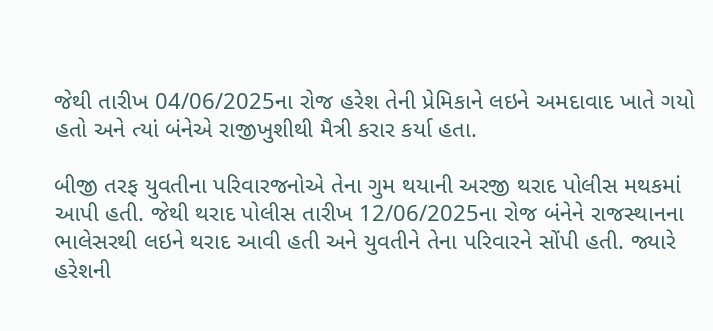જેથી તારીખ 04/06/2025ના રોજ હરેશ તેની પ્રેમિકાને લઇને અમદાવાદ ખાતે ગયો હતો અને ત્યાં બંનેએ રાજીખુશીથી મૈત્રી કરાર કર્યા હતા.

બીજી તરફ યુવતીના પરિવારજનોએ તેના ગુમ થયાની અરજી થરાદ પોલીસ મથકમાં આપી હતી. જેથી થરાદ પોલીસ તારીખ 12/06/2025ના રોજ બંનેને રાજસ્થાનના ભાલેસરથી લઇને થરાદ આવી હતી અને યુવતીને તેના પરિવારને સોંપી હતી. જ્યારે હરેશની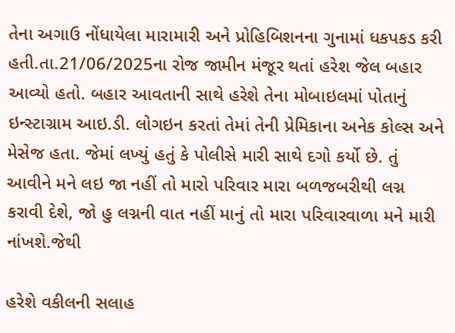તેના અગાઉ નોંધાયેલા મારામારી અને પ્રોહિબિશનના ગુનામાં ધકપકડ કરી હતી.તા.21/06/2025ના રોજ જામીન મંજૂર થતાં હરેશ જેલ બહાર આવ્યો હતો. બહાર આવતાની સાથે હરેશે તેના મોબાઇલમાં પોતાનું ઇન્સ્ટાગ્રામ આઇ.ડી. લોગઇન કરતાં તેમાં તેની પ્રેમિકાના અનેક કોલ્સ અને મેસેજ હતા. જેમાં લખ્યું હતું કે પોલીસે મારી સાથે દગો કર્યો છે. તું આવીને મને લઇ જા નહીં તો મારો પરિવાર મારા બળજબરીથી લગ્ન કરાવી દેશે, જો હુ લગ્નની વાત નહીં માનું તો મારા પરિવારવાળા મને મારી નાંખશે.જેથી

હરેશે વકીલની સલાહ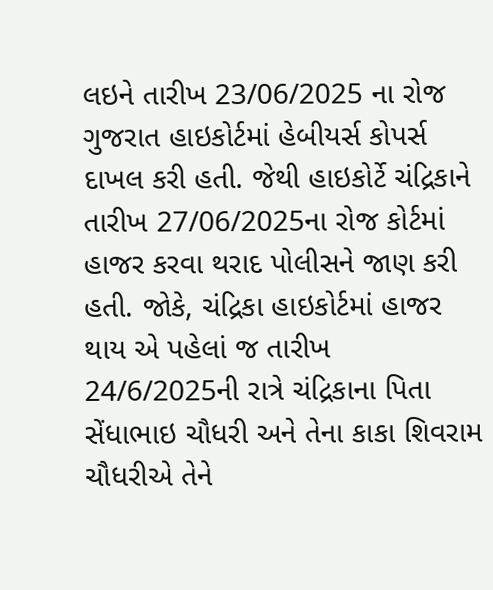લઇને તારીખ 23/06/2025 ના રોજ ગુજરાત હાઇકોર્ટમાં હેબીયર્સ કોપર્સ દાખલ કરી હતી. જેથી હાઇકોર્ટે ચંદ્રિકાને તારીખ 27/06/2025ના રોજ કોર્ટમાં હાજર કરવા થરાદ પોલીસને જાણ કરી હતી. જોકે, ચંદ્રિકા હાઇકોર્ટમાં હાજર થાય એ પહેલાં જ તારીખ 24/6/2025ની રાત્રે ચંદ્રિકાના પિતા સેંધાભાઇ ચૌધરી અને તેના કાકા શિવરામ ચૌધરીએ તેને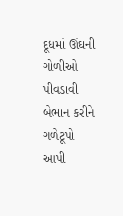દૂધમાં ઊંઘની ગોળીઓ પીવડાવી બેભાન કરીને ગળેટૂપો આપી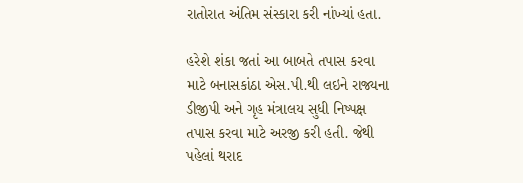રાતોરાત અંતિમ સંસ્કારા કરી નાંખ્યાં હતા.

હરેશે શંકા જતાં આ બાબતે તપાસ કરવા માટે બનાસકાંઠા એસ.પી.થી લઇને રાજ્યના ડીજીપી અને ગૃહ મંત્રાલય સુધી નિષ્પક્ષ તપાસ કરવા માટે અરજી કરી હતી. જેથી પહેલાં થરાદ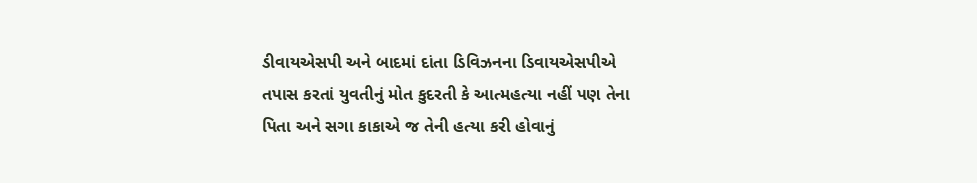ડીવાયએસપી અને બાદમાં દાંતા ડિવિઝનના ડિવાયએસપીએ તપાસ કરતાં યુવતીનું મોત કુદરતી કે આત્મહત્યા નહીં પણ તેના પિતા અને સગા કાકાએ જ તેની હત્યા કરી હોવાનું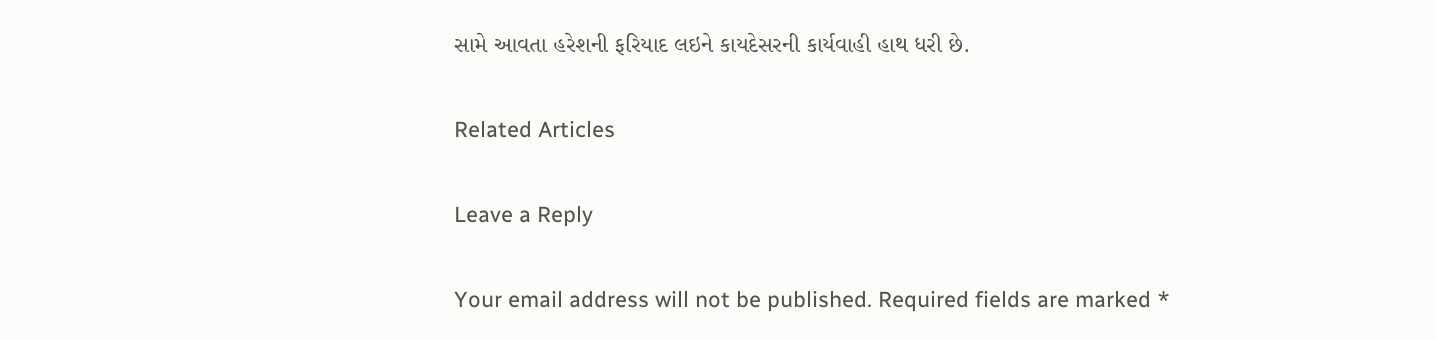સામે આવતા હરેશની ફરિયાદ લઇને કાયદેસરની કાર્યવાહી હાથ ધરી છે.

Related Articles

Leave a Reply

Your email address will not be published. Required fields are marked *